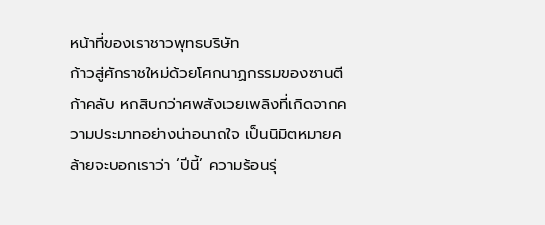หน้าที่ของเราชาวพุทธบริษัท
ก้าวสู่ศักราชใหม่ด้วยโศกนาฏกรรมของซานตีก้าคลับ หกสิบกว่าศพสังเวยเพลิงที่เกิดจากความประมาทอย่างน่าอนาถใจ เป็นนิมิตหมายคล้ายจะบอกเราว่า ‘ปีนี้’ ความร้อนรุ่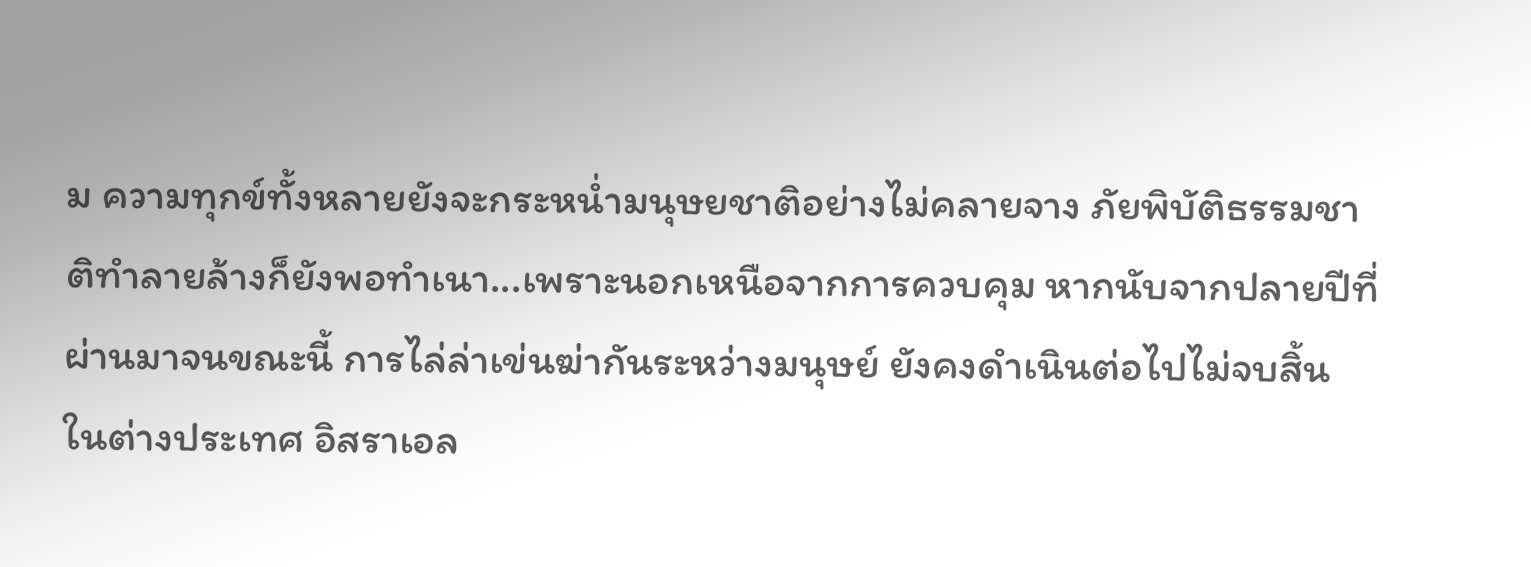ม ความทุกข์ทั้งหลายยังจะกระหน่ำมนุษยชาติอย่างไม่คลายจาง ภัยพิบัติธรรมชาติทำลายล้างก็ยังพอทำเนา...เพราะนอกเหนือจากการควบคุม หากนับจากปลายปีที่ผ่านมาจนขณะนี้ การไล่ล่าเข่นฆ่ากันระหว่างมนุษย์ ยังคงดำเนินต่อไปไม่จบสิ้น
ในต่างประเทศ อิสราเอล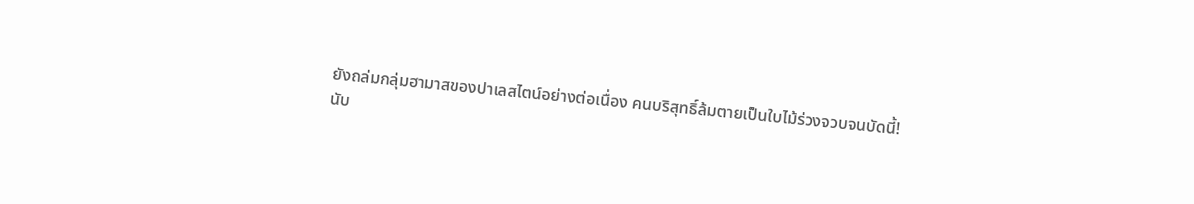ยังถล่มกลุ่มฮามาสของปาเลสไตน์อย่างต่อเนื่อง คนบริสุทธิ์ล้มตายเป็นใบไม้ร่วงจวบจนบัดนี้!
นับ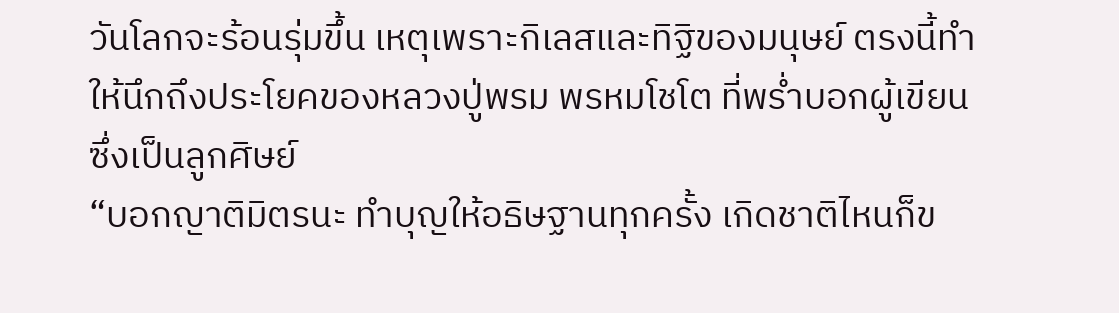วันโลกจะร้อนรุ่มขึ้น เหตุเพราะกิเลสและทิฐิของมนุษย์ ตรงนี้ทำให้นึกถึงประโยคของหลวงปู่พรม พรหมโชโต ที่พร่ำบอกผู้เขียนซึ่งเป็นลูกศิษย์
“บอกญาติมิตรนะ ทำบุญให้อธิษฐานทุกครั้ง เกิดชาติไหนก็ข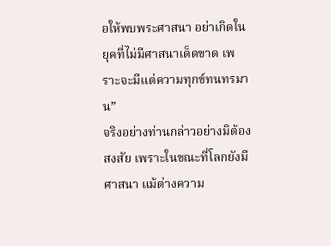อให้พบพระศาสนา อย่าเกิดในยุคที่ไม่มีศาสนาเด็ดขาด เพราะจะมีแต่ความทุกข์ทนทรมาน”
จริงอย่างท่านกล่าวอย่างมิต้องสงสัย เพราะในขณะที่โลกยังมีศาสนา แม้ต่างความ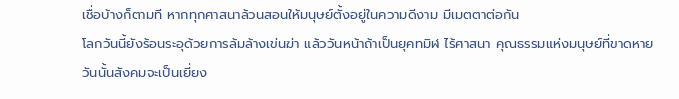เชื่อบ้างก็ตามที หากทุกศาสนาล้วนสอนให้มนุษย์ตั้งอยู่ในความดีงาม มีเมตตาต่อกัน
โลกวันนี้ยังร้อนระอุด้วยการล้มล้างเข่นฆ่า แล้ววันหน้าถ้าเป็นยุคทมิฬ ไร้ศาสนา คุณธรรมแห่งมนุษย์ที่ขาดหาย วันนั้นสังคมจะเป็นเยี่ยง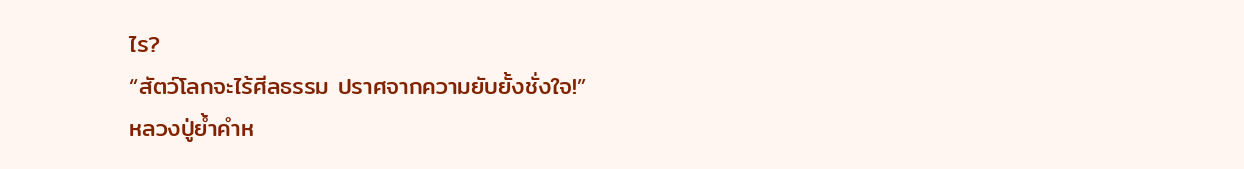ไร?
“สัตว์โลกจะไร้ศีลธรรม ปราศจากความยับยั้งชั่งใจ!”
หลวงปู่ย้ำคำห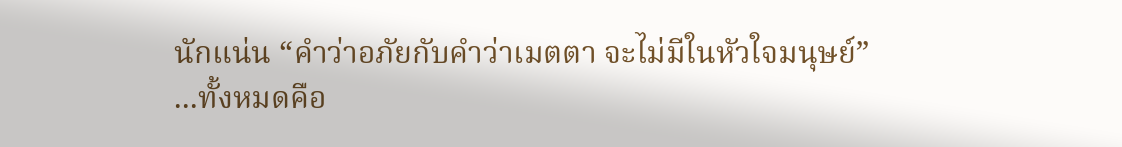นักแน่น “คำว่าอภัยกับคำว่าเมตตา จะไม่มีในหัวใจมนุษย์”
...ทั้งหมดคือ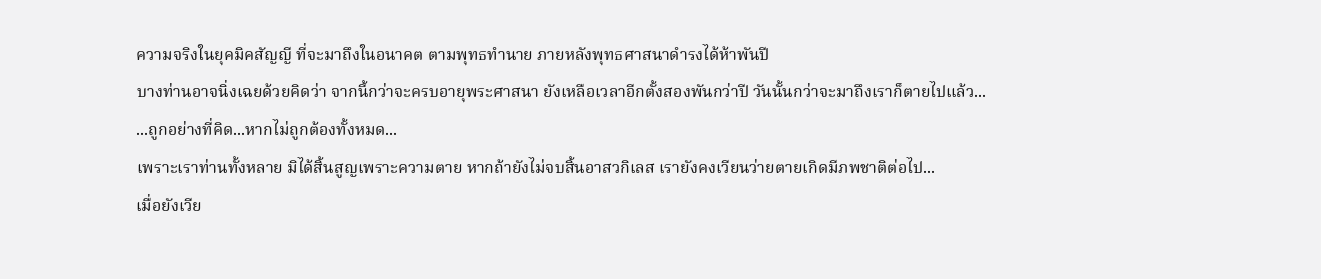ความจริงในยุคมิคสัญญี ที่จะมาถึงในอนาคต ตามพุทธทำนาย ภายหลังพุทธศาสนาดำรงได้ห้าพันปี
บางท่านอาจนิ่งเฉยด้วยคิดว่า จากนี้กว่าจะครบอายุพระศาสนา ยังเหลือเวลาอีกตั้งสองพันกว่าปี วันนั้นกว่าจะมาถึงเราก็ตายไปแล้ว...
...ถูกอย่างที่คิด...หากไม่ถูกต้องทั้งหมด...
เพราะเราท่านทั้งหลาย มิได้สิ้นสูญเพราะความตาย หากถ้ายังไม่จบสิ้นอาสวกิเลส เรายังคงเวียนว่ายตายเกิดมีภพชาติต่อไป...
เมื่อยังเวีย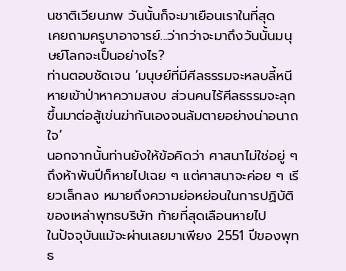นชาติเวียนภพ วันนั้นก็จะมาเยือนเราในที่สุด
เคยถามครูบาอาจารย์...ว่ากว่าจะมาถึงวันนั้นมนุษย์โลกจะเป็นอย่างไร?
ท่านตอบชัดเจน ‘มนุษย์ที่มีศีลธรรมจะหลบลี้หนีหายเข้าป่าหาความสงบ ส่วนคนไร้ศีลธรรมจะลุกขึ้นมาต่อสู้เข่นฆ่ากันเองจนล้มตายอย่างน่าอนาถใจ’
นอกจากนั้นท่านยังให้ข้อคิดว่า ศาสนาไม่ใช่อยู่ ๆ ถึงห้าพันปีก็หายไปเฉย ๆ แต่ศาสนาจะค่อย ๆ เรียวเล็กลง หมายถึงความย่อหย่อนในการปฏิบัติของเหล่าพุทธบริษัท ท้ายที่สุดเลือนหายไป
ในปัจจุบันแม้จะผ่านเลยมาเพียง 2551 ปีของพุทธ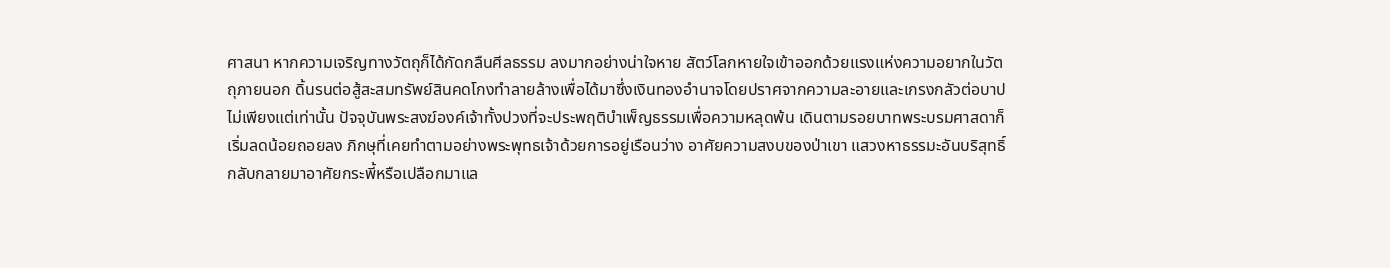ศาสนา หากความเจริญทางวัตถุก็ได้กัดกลืนศีลธรรม ลงมากอย่างน่าใจหาย สัตว์โลกหายใจเข้าออกด้วยแรงแห่งความอยากในวัตถุภายนอก ดิ้นรนต่อสู้สะสมทรัพย์สินคดโกงทำลายล้างเพื่อได้มาซึ่งเงินทองอำนาจโดยปราศจากความละอายและเกรงกลัวต่อบาป
ไม่เพียงแต่เท่านั้น ปัจจุบันพระสงฆ์องค์เจ้าทั้งปวงที่จะประพฤติบำเพ็ญธรรมเพื่อความหลุดพ้น เดินตามรอยบาทพระบรมศาสดาก็เริ่มลดน้อยถอยลง ภิกษุที่เคยทำตามอย่างพระพุทธเจ้าด้วยการอยู่เรือนว่าง อาศัยความสงบของป่าเขา แสวงหาธรรมะอันบริสุทธิ์ กลับกลายมาอาศัยกระพี้หรือเปลือกมาแล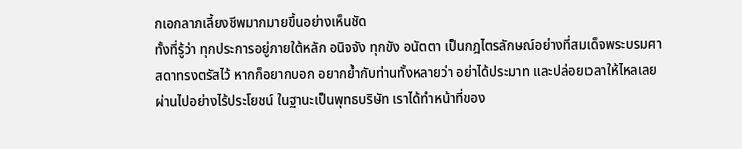กเอกลาภเลี้ยงชีพมากมายขึ้นอย่างเห็นชัด
ทั้งที่รู้ว่า ทุกประการอยู่ภายใต้หลัก อนิจจัง ทุกขัง อนัตตา เป็นกฎไตรลักษณ์อย่างที่สมเด็จพระบรมศาสดาทรงตรัสไว้ หากก็อยากบอก อยากย้ำกับท่านทั้งหลายว่า อย่าได้ประมาท และปล่อยเวลาให้ไหลเลยผ่านไปอย่างไร้ประโยชน์ ในฐานะเป็นพุทธบริษัท เราได้ทำหน้าที่ของ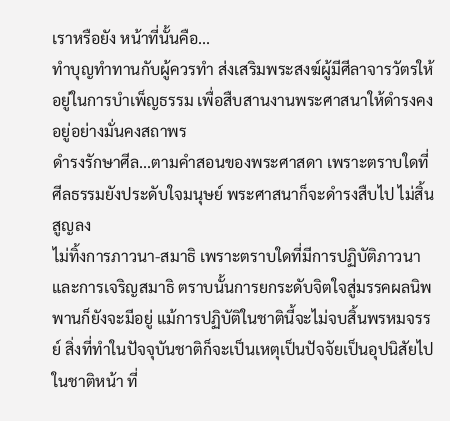เราหรือยัง หน้าที่นั้นคือ...
ทำบุญทำทานกับผู้ควรทำ ส่งเสริมพระสงฆ์ผู้มีศีลาจารวัตรให้อยู่ในการบำเพ็ญธรรม เพื่อสืบสานงานพระศาสนาให้ดำรงคงอยู่อย่างมั่นคงสถาพร
ดำรงรักษาศีล...ตามคำสอนของพระศาสดา เพราะตราบใดที่ศีลธรรมยังประดับใจมนุษย์ พระศาสนาก็จะดำรงสืบไป ไม่สิ้นสูญลง
ไม่ทิ้งการภาวนา-สมาธิ เพราะตราบใดที่มีการปฏิบัติภาวนา และการเจริญสมาธิ ตราบนั้นการยกระดับจิตใจสู่มรรคผลนิพพานก็ยังจะมีอยู่ แม้การปฏิบัติในชาตินี้จะไม่จบสิ้นพรหมจรรย์ สิ่งที่ทำในปัจจุบันชาติก็จะเป็นเหตุเป็นปัจจัยเป็นอุปนิสัยไปในชาติหน้า ที่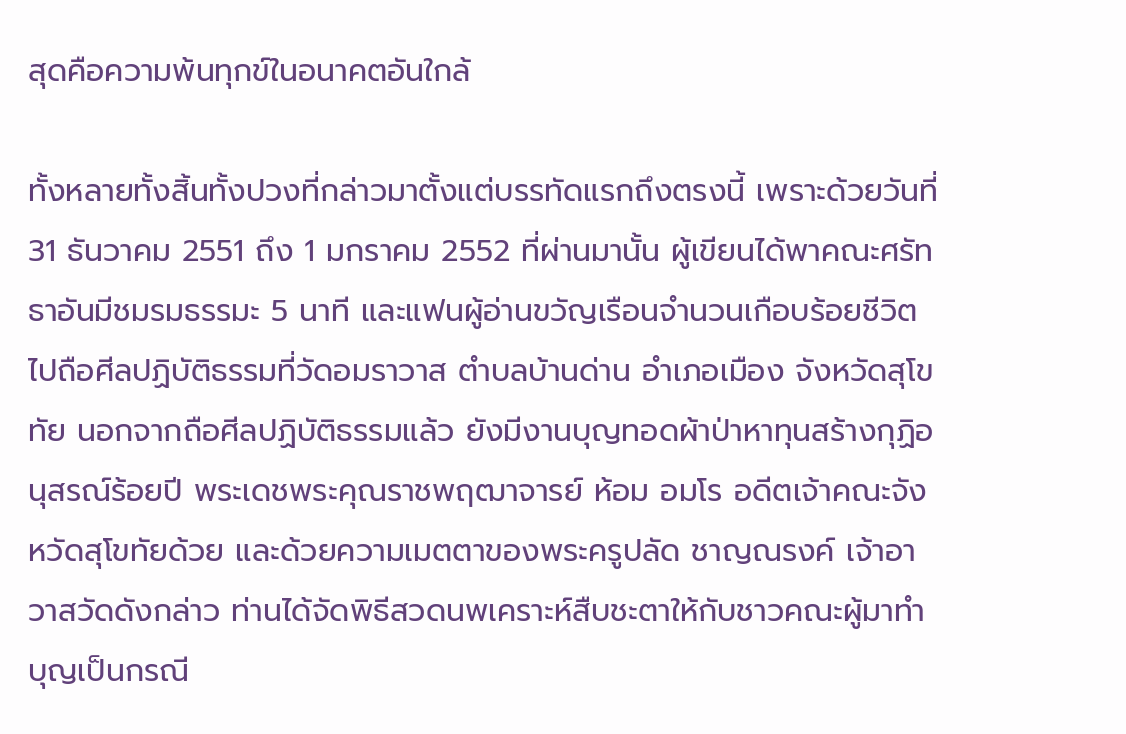สุดคือความพ้นทุกข์ในอนาคตอันใกล้

ทั้งหลายทั้งสิ้นทั้งปวงที่กล่าวมาตั้งแต่บรรทัดแรกถึงตรงนี้ เพราะด้วยวันที่ 31 ธันวาคม 2551 ถึง 1 มกราคม 2552 ที่ผ่านมานั้น ผู้เขียนได้พาคณะศรัทธาอันมีชมรมธรรมะ 5 นาที และแฟนผู้อ่านขวัญเรือนจำนวนเกือบร้อยชีวิตไปถือศีลปฏิบัติธรรมที่วัดอมราวาส ตำบลบ้านด่าน อำเภอเมือง จังหวัดสุโขทัย นอกจากถือศีลปฏิบัติธรรมแล้ว ยังมีงานบุญทอดผ้าป่าหาทุนสร้างกุฏิอนุสรณ์ร้อยปี พระเดชพระคุณราชพฤฒาจารย์ ห้อม อมโร อดีตเจ้าคณะจังหวัดสุโขทัยด้วย และด้วยความเมตตาของพระครูปลัด ชาญณรงค์ เจ้าอาวาสวัดดังกล่าว ท่านได้จัดพิธีสวดนพเคราะห์สืบชะตาให้กับชาวคณะผู้มาทำบุญเป็นกรณี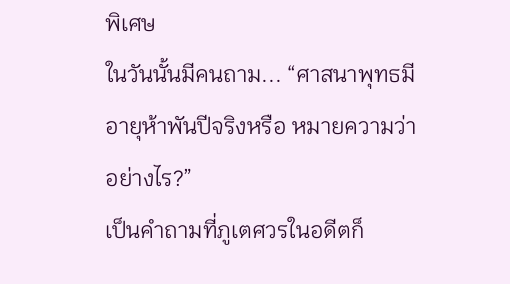พิเศษ
ในวันนั้นมีคนถาม... “ศาสนาพุทธมีอายุห้าพันปีจริงหรือ หมายความว่าอย่างไร?”
เป็นคำถามที่ภูเตศวรในอดีตก็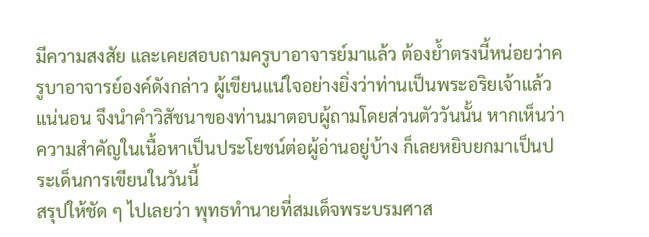มีความสงสัย และเคยสอบถามครูบาอาจารย์มาแล้ว ต้องย้ำตรงนี้หน่อยว่าครูบาอาจารย์องค์ดังกล่าว ผู้เขียนแน่ใจอย่างยิ่งว่าท่านเป็นพระอริยเจ้าแล้วแน่นอน จึงนำคำวิสัชนาของท่านมาตอบผู้ถามโดยส่วนตัววันนั้น หากเห็นว่าความสำคัญในเนื้อหาเป็นประโยชน์ต่อผู้อ่านอยู่บ้าง ก็เลยหยิบยกมาเป็นประเด็นการเขียนในวันนี้
สรุปให้ชัด ๆ ไปเลยว่า พุทธทำนายที่สมเด็จพระบรมศาส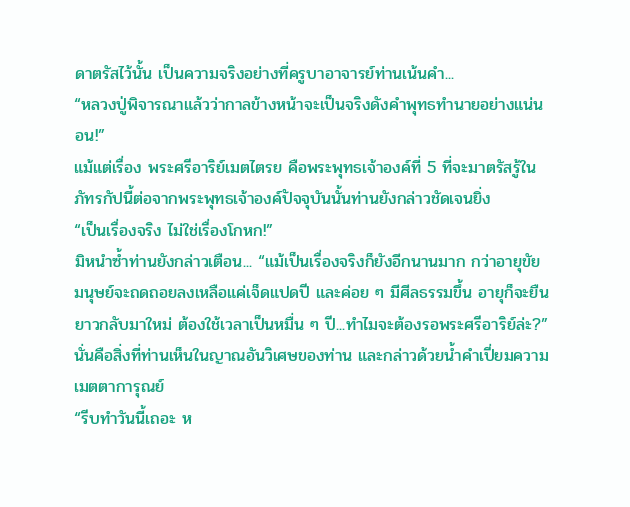ดาตรัสไว้นั้น เป็นความจริงอย่างที่ครูบาอาจารย์ท่านเน้นคำ...
“หลวงปู่พิจารณาแล้วว่ากาลข้างหน้าจะเป็นจริงดังคำพุทธทำนายอย่างแน่นอน!”
แม้แต่เรื่อง พระศรีอาริย์เมตไตรย คือพระพุทธเจ้าองค์ที่ 5 ที่จะมาตรัสรู้ในภัทรกัปนี้ต่อจากพระพุทธเจ้าองค์ปัจจุบันนั้นท่านยังกล่าวชัดเจนยิ่ง
“เป็นเรื่องจริง ไม่ใช่เรื่องโกหก!”
มิหนำซ้ำท่านยังกล่าวเตือน... “แม้เป็นเรื่องจริงก็ยังอีกนานมาก กว่าอายุขัยมนุษย์จะถดถอยลงเหลือแค่เจ็ดแปดปี และค่อย ๆ มีศีลธรรมขึ้น อายุก็จะยืนยาวกลับมาใหม่ ต้องใช้เวลาเป็นหมื่น ๆ ปี...ทำไมจะต้องรอพระศรีอาริย์ล่ะ?”
นั่นคือสิ่งที่ท่านเห็นในญาณอันวิเศษของท่าน และกล่าวด้วยน้ำคำเปี่ยมความเมตตาการุณย์
“รีบทำวันนี้เถอะ ห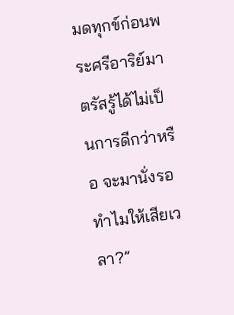มดทุกข์ก่อนพระศรีอาริย์มาตรัสรู้ได้ไม่เป็นการดีกว่าหรือ จะมานั่งรอทำไมให้เสียเวลา?”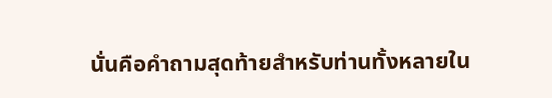นั่นคือคำถามสุดท้ายสำหรับท่านทั้งหลายใน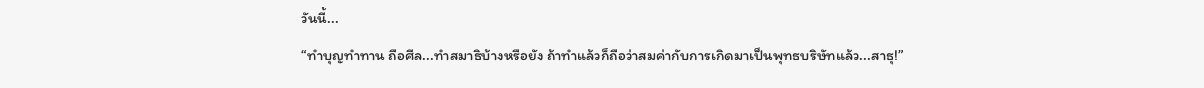วันนี้...
“ทำบุญทำทาน ถือศีล...ทำสมาธิบ้างหรือยัง ถ้าทำแล้วก็ถือว่าสมค่ากับการเกิดมาเป็นพุทธบริษัทแล้ว...สาธุ!”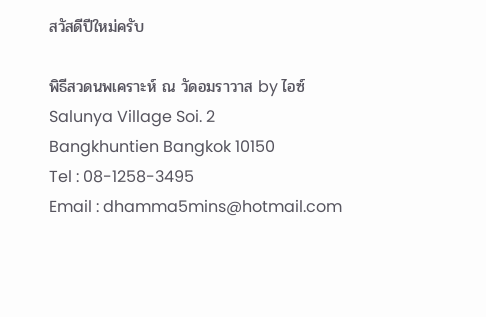สวัสดีปีใหม่ครับ

พิธีสวดนพเคราะห์ ณ วัดอมราวาส by ไอซ์
Salunya Village Soi. 2
Bangkhuntien Bangkok 10150
Tel : 08-1258-3495
Email : dhamma5mins@hotmail.com